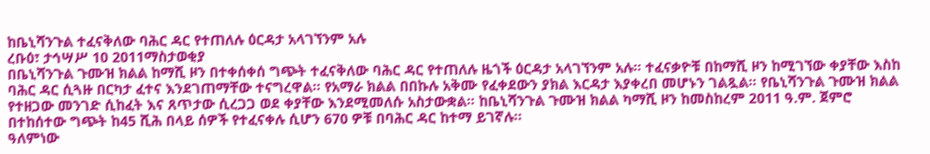ከቤኒሻንጉል ተፈናቅለው ባሕር ዳር የተጠለሉ ዕርዳታ አላገኘንም አሉ
ረቡዕ፣ ታኅሣሥ 10 2011ማስታወቂያ
በቤኒሻንጉል ጉሙዝ ክልል ከማሺ ዞን በተቀሰቀሰ ግጭት ተፈናቅለው ባሕር ዳር የተጠለሉ ዜጎች ዕርዳታ አላገኘንም አሉ። ተፈናቃዮቹ በከማሺ ዞን ከሚገኘው ቀያቸው እስከ ባሕር ዳር ሲጓዙ በርካታ ፈተና እንደገጠማቸው ተናግረዋል። የአማራ ክልል በበኩሉ አቅሙ የፈቀደውን ያክል እርዳታ እያቀረበ መሆኑን ገልጿል። የቤኒሻንጉል ጉሙዝ ክልል የተዘጋው መንገድ ሲከፈት እና ጸጥታው ሲረጋጋ ወደ ቀያቸው እንደሚመለሱ አስታውቋል። ከቤኒሻንጉል ጉሙዝ ክልል ካማሺ ዞን ከመስከረም 2011 ዓ.ም. ጀምሮ በተከሰተው ግጭት ከ45 ሺሕ በላይ ሰዎች የተፈናቀሉ ሲሆን 670 ዎቹ በባሕር ዳር ከተማ ይገኛሉ።
ዓለምነው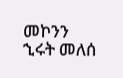መኮንን
ኂሩት መለሰ